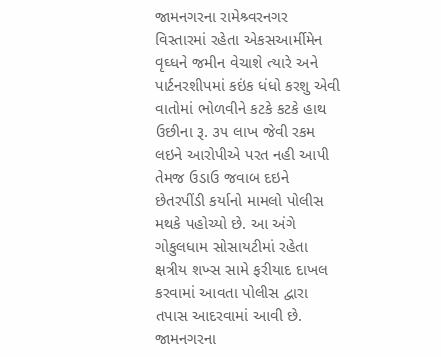જામનગરના રામેશ્ર્વરનગર વિસ્તારમાં રહેતા એકસઆર્મીમેન વૃઘ્ધને જમીન વેચાશે ત્યારે અને પાર્ટનરશીપમાં કઇંક ધંધો કરશુ એવી વાતોમાં ભોળવીને કટકે કટકે હાથ ઉછીના રૂ. ૩૫ લાખ જેવી રકમ લઇને આરોપીએ પરત નહી આપી તેમજ ઉડાઉ જવાબ દઇને છેતરપીંડી કર્યાનો મામલો પોલીસ મથકે પહોચ્યો છે. આ અંગે ગોકુલધામ સોસાયટીમાં રહેતા ક્ષત્રીય શખ્સ સામે ફરીયાદ દાખલ કરવામાં આવતા પોલીસ દ્વારા તપાસ આદરવામાં આવી છે.
જામનગરના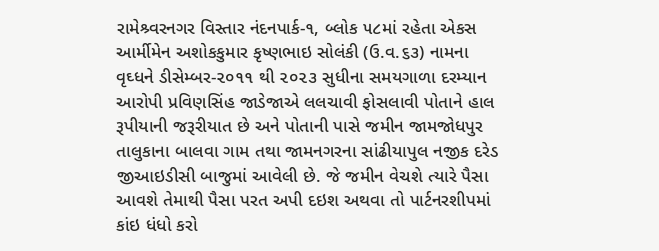રામેશ્ર્વરનગર વિસ્તાર નંદનપાર્ક-૧, બ્લોક ૫૮માં રહેતા એકસ આર્મીમેન અશોકકુમાર કૃષ્ણભાઇ સોલંકી (ઉ.વ.૬૩) નામના વૃઘ્ધને ડીસેમ્બર-૨૦૧૧ થી ૨૦૨૩ સુધીના સમયગાળા દરમ્યાન આરોપી પ્રવિણસિંહ જાડેજાએ લલચાવી ફોસલાવી પોતાને હાલ રૂપીયાની જરૂરીયાત છે અને પોતાની પાસે જમીન જામજોધપુર તાલુકાના બાલવા ગામ તથા જામનગરના સાંઢીયાપુલ નજીક દરેડ જીઆઇડીસી બાજુમાં આવેલી છે. જે જમીન વેચશે ત્યારે પૈસા આવશે તેમાથી પૈસા પરત અપી દઇશ અથવા તો પાર્ટનરશીપમાં કાંઇ ધંધો કરો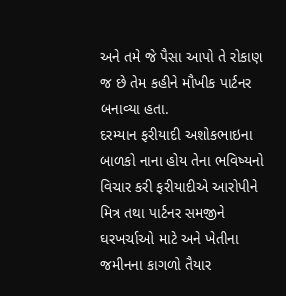અને તમે જે પૈસા આપો તે રોકાણ જ છે તેમ કહીને મૌખીક પાર્ટનર બનાવ્યા હતા.
દરમ્યાન ફરીયાદી અશોકભાઇના બાળકો નાના હોય તેના ભવિષ્યનો વિચાર કરી ફરીયાદીએ આરોપીને મિત્ર તથા પાર્ટનર સમજીને ઘરખર્ચાઓ માટે અને ખેતીના જમીનના કાગળો તૈયાર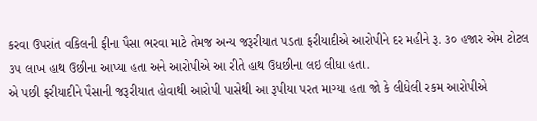કરવા ઉપરાંત વકિલની ફીના પૈસા ભરવા માટે તેમજ અન્ય જરૂરીયાત પડતા ફરીયાદીએ આરોપીને દર મહીને રૂ. ૩૦ હજાર એમ ટોટલ ૩૫ લાખ હાથ ઉછીના આપ્યા હતા અને આરોપીએ આ રીતે હાથ ઉધછીના લઇ લીધા હતા.
એ પછી ફરીયાદીને પૈસાની જરૂરીયાત હોવાથી આરોપી પાસેથી આ રૂપીયા પરત માગ્યા હતા જો કે લીધેલી રકમ આરોપીએ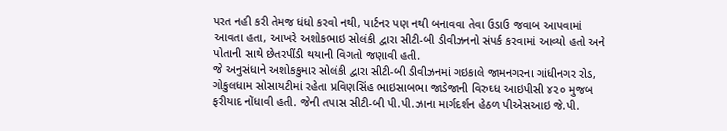પરત નહી કરી તેમજ ધંધો કરવો નથી, પાર્ટનર પણ નથી બનાવવા તેવા ઉડાઉ જવાબ આપવામાં આવતા હતા, આખરે અશોકભાઇ સોલંકી દ્વારા સીટી-બી ડીવીઝનનો સંપર્ક કરવામાં આવ્યો હતો અને પોતાની સાથે છેતરપીંડી થયાની વિગતો જણાવી હતી.
જે અનુસંધાને અશોકકુમાર સોલંકી દ્વારા સીટી-બી ડીવીઝનમાં ગઇકાલે જામનગરના ગાંધીનગર રોડ, ગોકુલધામ સોસાયટીમાં રહેતા પ્રવિણસિંહ ભાઇસાબભા જાડેજાની વિરુઘ્ધ આઇપીસી ૪૨૦ મુજબ ફરીયાદ નોંધાવી હતી. જેની તપાસ સીટી-બી પી.પી.ઝાના માર્ગદર્શન હેઠળ પીએસઆઇ જે.પી.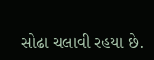સોઢા ચલાવી રહયા છે.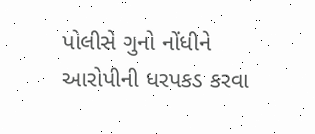પોલીસે ગુનો નોંધીને આરોપીની ધરપકડ કરવા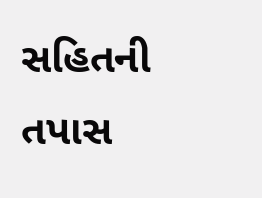સહિતની તપાસ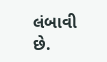લંબાવી છે.